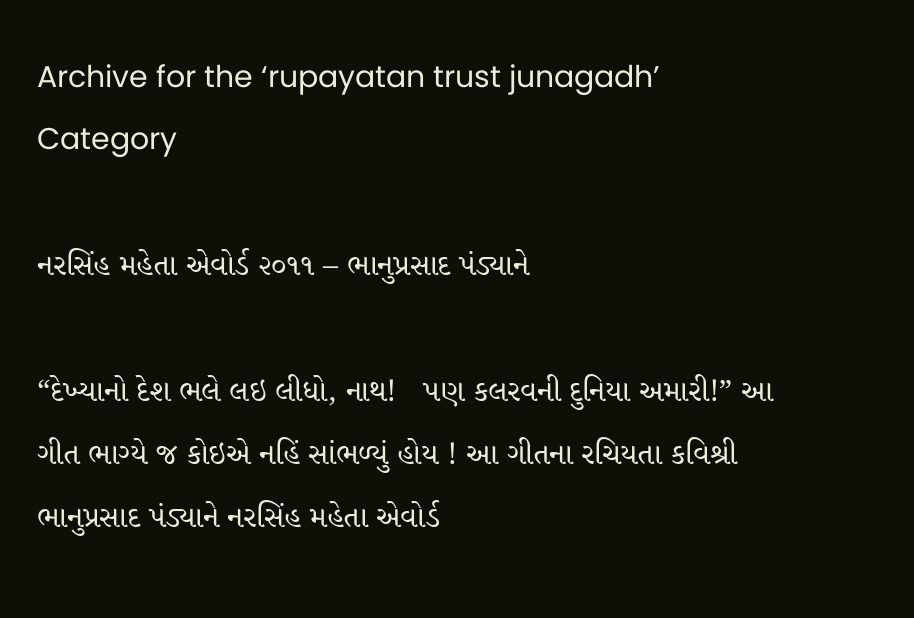Archive for the ‘rupayatan trust junagadh’ Category

નરસિંહ મહેતા એવોર્ડ ૨૦૧૧ – ભાનુપ્રસાદ પંડ્યાને

“દેખ્યાનો દેશ ભલે લઇ લીધો, નાથ!   પણ કલરવની દુનિયા અમારી!” આ ગીત ભાગ્યે જ કોઇએ નહિં સાંભળ્યું હોય ! આ ગીતના રચિયતા કવિશ્રી ભાનુપ્રસાદ પંડ્યાને નરસિંહ મહેતા એવોર્ડ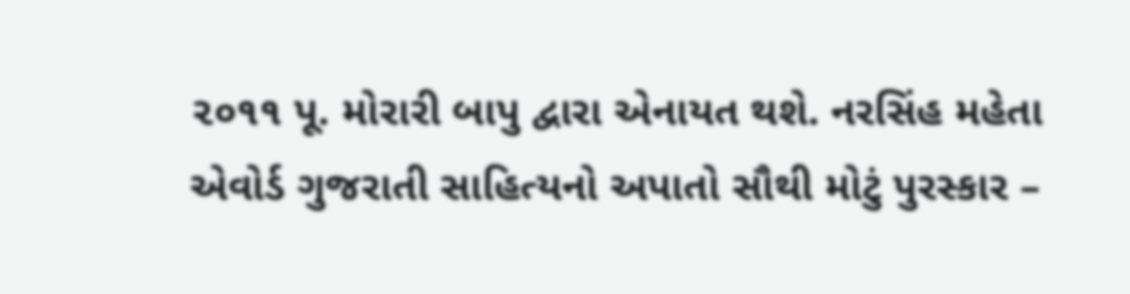૨૦૧૧ પૂ. મોરારી બાપુ દ્વારા એનાયત થશે. નરસિંહ મહેતા એવોર્ડ ગુજરાતી સાહિત્યનો અપાતો સૌથી મોટું પુરસ્કાર –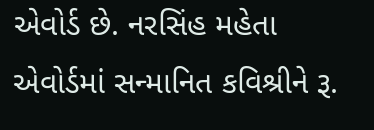એવોર્ડ છે. નરસિંહ મહેતા એવોર્ડમાં સન્માનિત કવિશ્રીને રૂ.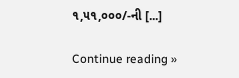૧,૫૧,૦૦૦/-ની [...]

Continue reading »